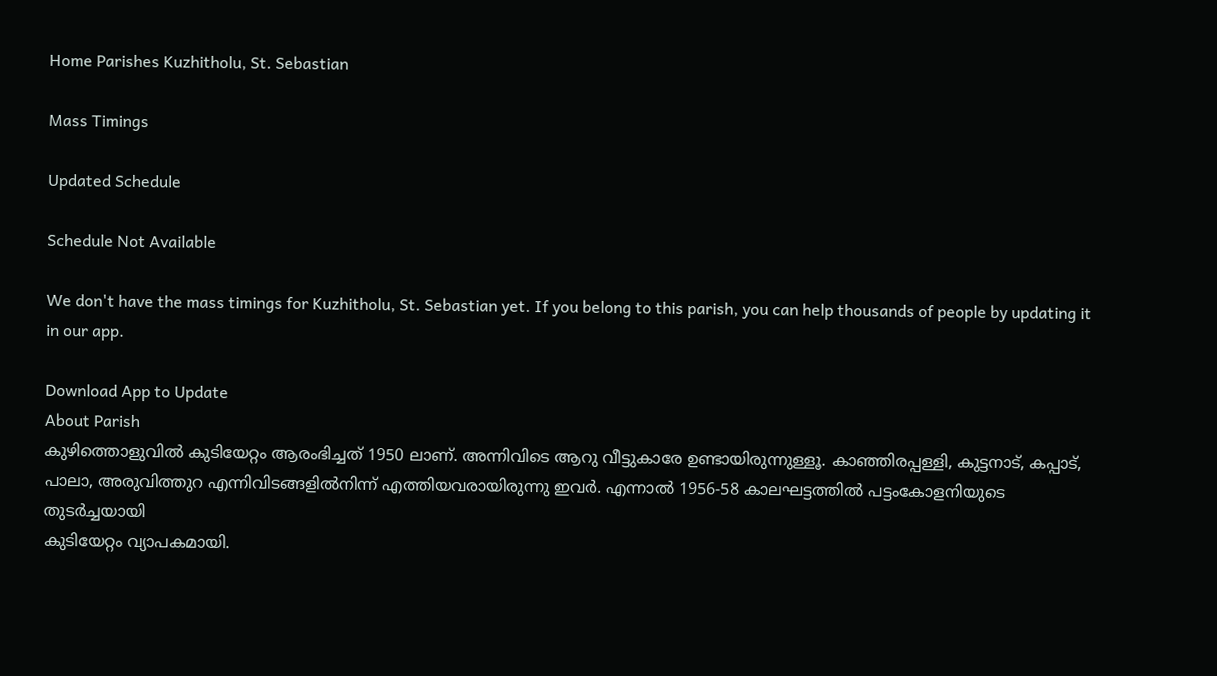Home Parishes Kuzhitholu, St. Sebastian

Mass Timings

Updated Schedule

Schedule Not Available

We don't have the mass timings for Kuzhitholu, St. Sebastian yet. If you belong to this parish, you can help thousands of people by updating it in our app.

Download App to Update
About Parish
കുഴിത്തൊളുവില്‍ കുടിയേറ്റം ആരംഭിച്ചത് 1950 ലാണ്. അന്നിവിടെ ആറു വീട്ടുകാരേ ഉണ്ടായിരുന്നുള്ളൂ. കാഞ്ഞിരപ്പള്ളി, കുട്ടനാട്, കപ്പാട്, പാലാ, അരുവിത്തുറ എന്നിവിടങ്ങളില്‍നിന്ന് എത്തിയവരായിരുന്നു ഇവര്‍. എന്നാല്‍ 1956-58 കാലഘട്ടത്തില്‍ പട്ടംകോളനിയുടെ തുടര്‍ച്ചയായി
കുടിയേറ്റം വ്യാപകമായി.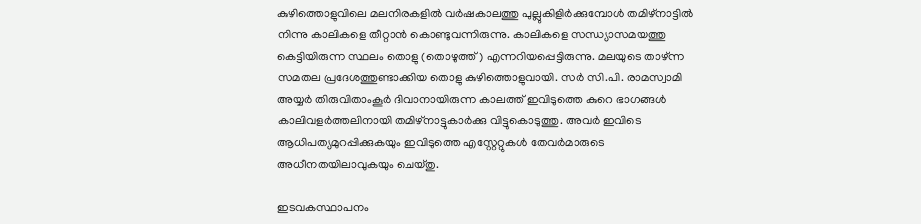കുഴിത്തൊളുവിലെ മലനിരകളില്‍ വര്‍ഷകാലത്തു പുല്ലുകിളിര്‍ക്കുമ്പോള്‍ തമിഴ്നാട്ടില്‍ നിന്നു കാലികളെ തീറ്റാന്‍ കൊണ്ടുവന്നിരുന്നു. കാലികളെ സന്ധ്യാസമയത്തു കെട്ടിയിരുന്ന സ്ഥലം തൊളു (തൊഴുത്ത്) എന്നറിയപ്പെട്ടിരുന്നു. മലയുടെ താഴ്ന്ന സമതല പ്രദേശത്തുണ്ടാക്കിയ തൊളു കുഴിത്തൊളുവായി. സര്‍ സി.പി. രാമസ്വാമി അയ്യര്‍ തിരുവിതാംകൂര്‍ ദിവാനായിരുന്ന കാലത്ത് ഇവിടുത്തെ കുറെ ഭാഗങ്ങള്‍ കാലിവളര്‍ത്തലിനായി തമിഴ്നാട്ടുകാര്‍ക്കു വിട്ടുകൊടുത്തു. അവര്‍ ഇവിടെ ആധിപത്യമുറപ്പിക്കുകയും ഇവിടുത്തെ എസ്റ്റേറ്റുകള്‍ തേവര്‍മാരുടെ  അധീനതയിലാവുകയും ചെയ്തു.

ഇടവകസ്ഥാപനം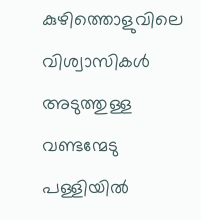കുഴിത്തൊളുവിലെ വിശ്വാസികള്‍ അടുത്തുള്ള വണ്ടന്മേടു പള്ളിയില്‍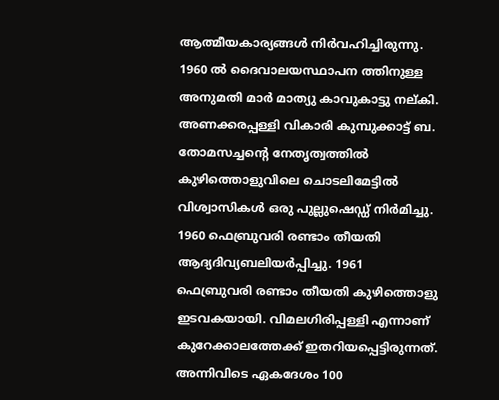ആത്മീയകാര്യങ്ങള്‍ നിര്‍വഹിച്ചിരുന്നു. 1960 ല്‍ ദൈവാലയസ്ഥാപന ത്തിനുള്ള അനുമതി മാര്‍ മാത്യു കാവുകാട്ടു നല്കി. അണക്കരപ്പള്ളി വികാരി കുമ്പുക്കാട്ട് ബ. തോമസച്ചന്‍റെ നേതൃത്വത്തില്‍ കുഴിത്തൊളുവിലെ ചൊടലിമേട്ടില്‍ വിശ്വാസികള്‍ ഒരു പുല്ലുഷെഡ്ഡ് നിര്‍മിച്ചു. 1960 ഫെബ്രുവരി രണ്ടാം തീയതി ആദ്യദിവ്യബലിയര്‍പ്പിച്ചു. 1961 ഫെബ്രുവരി രണ്ടാം തീയതി കുഴിത്തൊളു ഇടവകയായി. വിമലഗിരിപ്പള്ളി എന്നാണ് കുറേക്കാലത്തേക്ക് ഇതറിയപ്പെട്ടിരുന്നത്. അന്നിവിടെ ഏകദേശം 100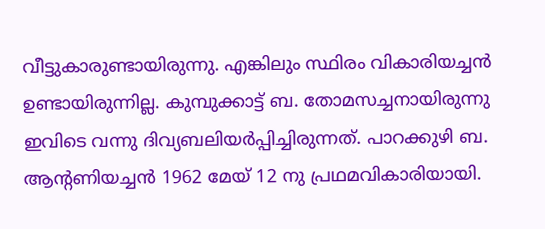വീട്ടുകാരുണ്ടായിരുന്നു. എങ്കിലും സ്ഥിരം വികാരിയച്ചന്‍ ഉണ്ടായിരുന്നില്ല. കുമ്പുക്കാട്ട് ബ. തോമസച്ചനായിരുന്നു ഇവിടെ വന്നു ദിവ്യബലിയര്‍പ്പിച്ചിരുന്നത്. പാറക്കുഴി ബ. ആന്‍റണിയച്ചന്‍ 1962 മേയ് 12 നു പ്രഥമവികാരിയായി.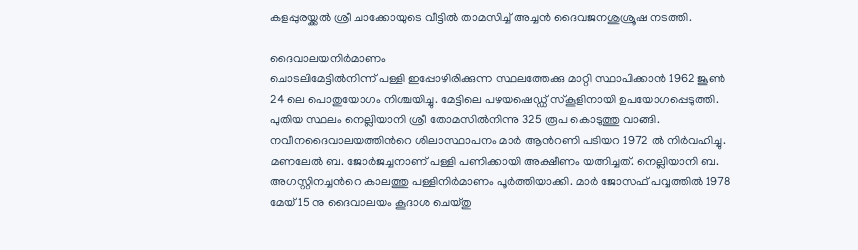കളപ്പുരയ്ക്കല്‍ ശ്രീ ചാക്കോയുടെ വീട്ടില്‍ താമസിച്ച് അച്ചന്‍ ദൈവജനശുശ്രൂഷ നടത്തി.

ദൈവാലയനിര്‍മാണം
ചൊടലിമേട്ടില്‍നിന്ന് പള്ളി ഇപ്പോഴിരിക്കുന്ന സ്ഥലത്തേക്കു മാറ്റി സ്ഥാപിക്കാന്‍ 1962 ജൂണ്‍ 24 ലെ പൊതുയോഗം നിശ്ചയിച്ചു. മേട്ടിലെ പഴയഷെഡ്ഡ് സ്കൂളിനായി ഉപയോഗപ്പെടുത്തി. പുതിയ സ്ഥലം നെല്ലിയാനി ശ്രീ തോമസില്‍നിന്നു 325 രൂപ കൊടുത്തു വാങ്ങി. നവീനദൈവാലയത്തിന്‍റെ ശിലാസ്ഥാപനം മാര്‍ ആന്‍റണി പടിയറ 1972 ല്‍ നിര്‍വഹിച്ചു. മണലേല്‍ ബ. ജോര്‍ജച്ചനാണ് പള്ളി പണിക്കായി അക്ഷീണം യത്നിച്ചത്. നെല്ലിയാനി ബ. അഗസ്റ്റിനച്ചന്‍റെ കാലത്തു പള്ളിനിര്‍മാണം പൂര്‍ത്തിയാക്കി. മാര്‍ ജോസഫ് പവ്വത്തില്‍ 1978 മേയ് 15 നു ദൈവാലയം കൂദാശ ചെയ്തു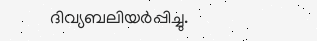ദിവ്യബലിയര്‍പ്പിച്ചു.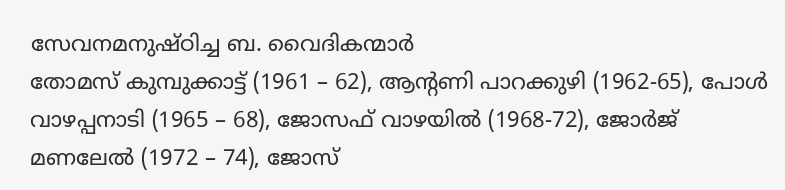സേവനമനുഷ്ഠിച്ച ബ. വൈദികന്മാര്‍
തോമസ് കുമ്പുക്കാട്ട് (1961 – 62), ആന്‍റണി പാറക്കുഴി (1962-65), പോള്‍ വാഴപ്പനാടി (1965 – 68), ജോസഫ് വാഴയില്‍ (1968-72), ജോര്‍ജ് മണലേല്‍ (1972 – 74), ജോസ്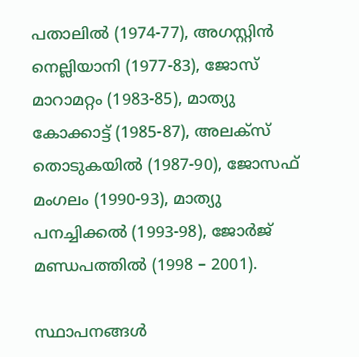പതാലില്‍ (1974-77), അഗസ്റ്റിന്‍ നെല്ലിയാനി (1977-83), ജോസ് മാറാമറ്റം (1983-85), മാത്യു കോക്കാട്ട് (1985-87), അലക്സ് തൊടുകയില്‍ (1987-90), ജോസഫ് മംഗലം (1990-93), മാത്യു പനച്ചിക്കല്‍ (1993-98), ജോര്‍ജ് മണ്ഡപത്തില്‍ (1998 – 2001).

സ്ഥാപനങ്ങള്‍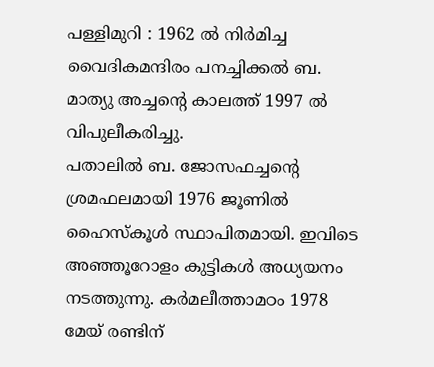പള്ളിമുറി : 1962 ല്‍ നിര്‍മിച്ച വൈദികമന്ദിരം പനച്ചിക്കല്‍ ബ. മാത്യു അച്ചന്‍റെ കാലത്ത് 1997 ല്‍ വിപുലീകരിച്ചു.
പതാലില്‍ ബ. ജോസഫച്ചന്‍റെ ശ്രമഫലമായി 1976 ജൂണില്‍ ഹൈസ്കൂള്‍ സ്ഥാപിതമായി. ഇവിടെ അഞ്ഞൂറോളം കുട്ടികള്‍ അധ്യയനം നടത്തുന്നു. കര്‍മലീത്താമഠം 1978 മേയ് രണ്ടിന്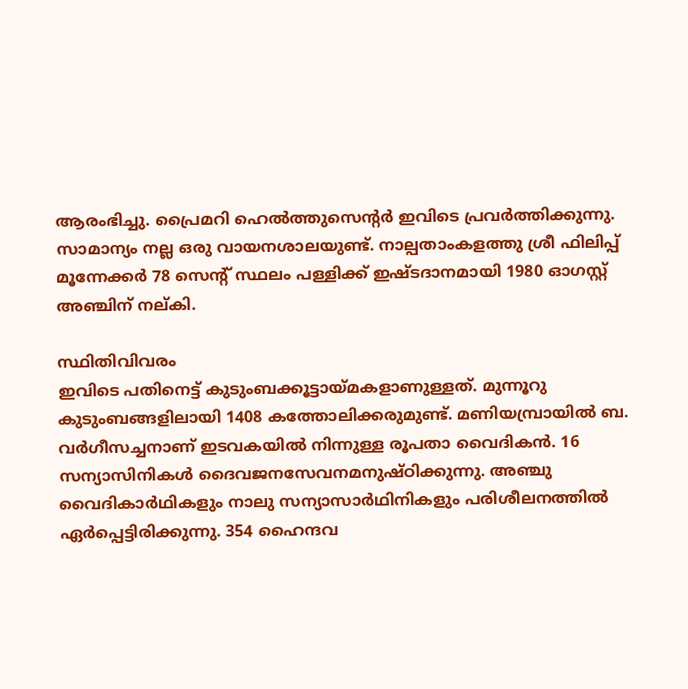ആരംഭിച്ചു. പ്രൈമറി ഹെല്‍ത്തുസെന്‍റര്‍ ഇവിടെ പ്രവര്‍ത്തിക്കുന്നു. സാമാന്യം നല്ല ഒരു വായനശാലയുണ്ട്. നാല്പതാംകളത്തു ശ്രീ ഫിലിപ്പ് മൂന്നേക്കര്‍ 78 സെന്‍റ് സ്ഥലം പള്ളിക്ക് ഇഷ്ടദാനമായി 1980 ഓഗസ്റ്റ് അഞ്ചിന് നല്കി.

സ്ഥിതിവിവരം
ഇവിടെ പതിനെട്ട് കുടുംബക്കൂട്ടായ്മകളാണുള്ളത്. മുന്നൂറു കുടുംബങ്ങളിലായി 1408 കത്തോലിക്കരുമുണ്ട്. മണിയമ്പ്രായില്‍ ബ. വര്‍ഗീസച്ചനാണ് ഇടവകയില്‍ നിന്നുള്ള രൂപതാ വൈദികന്‍. 16 സന്യാസിനികള്‍ ദൈവജനസേവനമനുഷ്ഠിക്കുന്നു. അഞ്ചു വൈദികാര്‍ഥികളും നാലു സന്യാസാര്‍ഥിനികളും പരിശീലനത്തില്‍ ഏര്‍പ്പെട്ടിരിക്കുന്നു. 354 ഹൈന്ദവ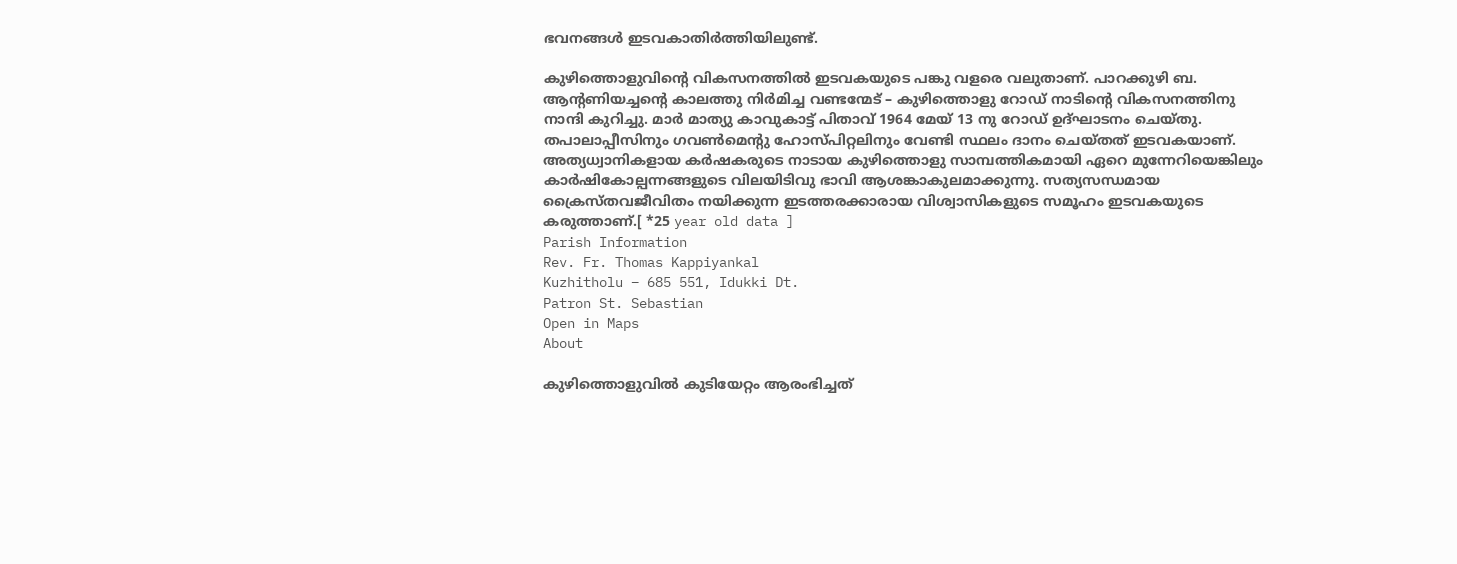ഭവനങ്ങള്‍ ഇടവകാതിര്‍ത്തിയിലുണ്ട്.

കുഴിത്തൊളുവിന്‍റെ വികസനത്തില്‍ ഇടവകയുടെ പങ്കു വളരെ വലുതാണ്. പാറക്കുഴി ബ. ആന്‍റണിയച്ചന്‍റെ കാലത്തു നിര്‍മിച്ച വണ്ടന്മേട് – കുഴിത്തൊളു റോഡ് നാടിന്‍റെ വികസനത്തിനു നാന്ദി കുറിച്ചു. മാര്‍ മാത്യു കാവുകാട്ട് പിതാവ് 1964 മേയ് 13 നു റോഡ് ഉദ്ഘാടനം ചെയ്തു. തപാലാപ്പീസിനും ഗവണ്‍മെന്‍റു ഹോസ്പിറ്റലിനും വേണ്ടി സ്ഥലം ദാനം ചെയ്തത് ഇടവകയാണ്. അത്യധ്വാനികളായ കര്‍ഷകരുടെ നാടായ കുഴിത്തൊളു സാമ്പത്തികമായി ഏറെ മുന്നേറിയെങ്കിലും കാര്‍ഷികോല്പന്നങ്ങളുടെ വിലയിടിവു ഭാവി ആശങ്കാകുലമാക്കുന്നു. സത്യസന്ധമായ ക്രൈസ്തവജീവിതം നയിക്കുന്ന ഇടത്തരക്കാരായ വിശ്വാസികളുടെ സമൂഹം ഇടവകയുടെ കരുത്താണ്.[ *25 year old data ]
Parish Information
Rev. Fr. Thomas Kappiyankal
Kuzhitholu – 685 551, Idukki Dt.
Patron St. Sebastian
Open in Maps
About

കുഴിത്തൊളുവില്‍ കുടിയേറ്റം ആരംഭിച്ചത്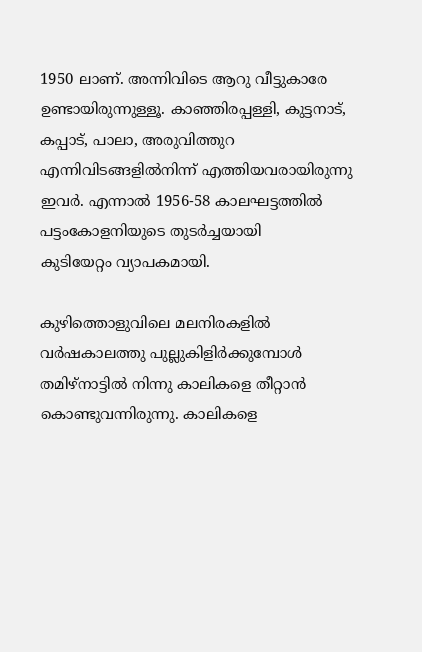1950 ലാണ്. അന്നിവിടെ ആറു വീട്ടുകാരേ ഉണ്ടായിരുന്നുള്ളൂ. കാഞ്ഞിരപ്പള്ളി, കുട്ടനാട്, കപ്പാട്, പാലാ, അരുവിത്തുറ എന്നിവിടങ്ങളില്‍നിന്ന് എത്തിയവരായിരുന്നു ഇവര്‍. എന്നാല്‍ 1956-58 കാലഘട്ടത്തില്‍ പട്ടംകോളനിയുടെ തുടര്‍ച്ചയായി
കുടിയേറ്റം വ്യാപകമായി.

കുഴിത്തൊളുവിലെ മലനിരകളില്‍ വര്‍ഷകാലത്തു പുല്ലുകിളിര്‍ക്കുമ്പോള്‍ തമിഴ്നാട്ടില്‍ നിന്നു കാലികളെ തീറ്റാന്‍ കൊണ്ടുവന്നിരുന്നു. കാലികളെ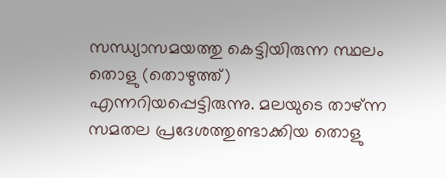സന്ധ്യാസമയത്തു കെട്ടിയിരുന്ന സ്ഥലം തൊളു (തൊഴുത്ത്) എന്നറിയപ്പെട്ടിരുന്നു. മലയുടെ താഴ്ന്ന സമതല പ്രദേശത്തുണ്ടാക്കിയ തൊളു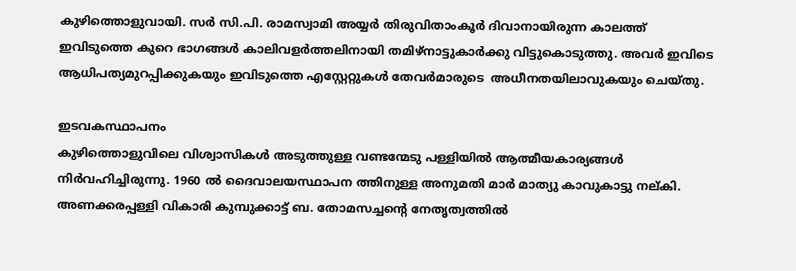കുഴിത്തൊളുവായി. സര്‍ സി.പി. രാമസ്വാമി അയ്യര്‍ തിരുവിതാംകൂര്‍ ദിവാനായിരുന്ന കാലത്ത് ഇവിടുത്തെ കുറെ ഭാഗങ്ങള്‍ കാലിവളര്‍ത്തലിനായി തമിഴ്നാട്ടുകാര്‍ക്കു വിട്ടുകൊടുത്തു. അവര്‍ ഇവിടെ ആധിപത്യമുറപ്പിക്കുകയും ഇവിടുത്തെ എസ്റ്റേറ്റുകള്‍ തേവര്‍മാരുടെ  അധീനതയിലാവുകയും ചെയ്തു.

ഇടവകസ്ഥാപനം
കുഴിത്തൊളുവിലെ വിശ്വാസികള്‍ അടുത്തുള്ള വണ്ടന്മേടു പള്ളിയില്‍ ആത്മീയകാര്യങ്ങള്‍ നിര്‍വഹിച്ചിരുന്നു. 1960 ല്‍ ദൈവാലയസ്ഥാപന ത്തിനുള്ള അനുമതി മാര്‍ മാത്യു കാവുകാട്ടു നല്കി. അണക്കരപ്പള്ളി വികാരി കുമ്പുക്കാട്ട് ബ. തോമസച്ചന്‍റെ നേതൃത്വത്തില്‍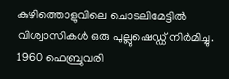കുഴിത്തൊളുവിലെ ചൊടലിമേട്ടില്‍ വിശ്വാസികള്‍ ഒരു പുല്ലുഷെഡ്ഡ് നിര്‍മിച്ചു. 1960 ഫെബ്രുവരി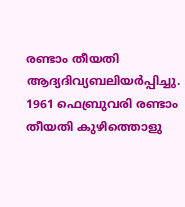രണ്ടാം തീയതി ആദ്യദിവ്യബലിയര്‍പ്പിച്ചു. 1961 ഫെബ്രുവരി രണ്ടാം തീയതി കുഴിത്തൊളു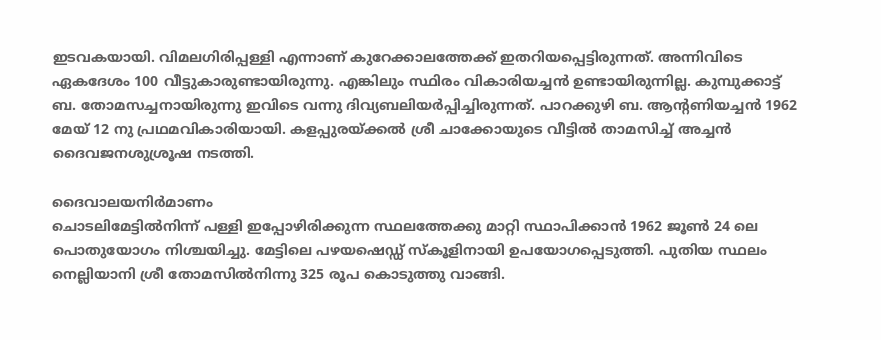ഇടവകയായി. വിമലഗിരിപ്പള്ളി എന്നാണ് കുറേക്കാലത്തേക്ക് ഇതറിയപ്പെട്ടിരുന്നത്. അന്നിവിടെ ഏകദേശം 100 വീട്ടുകാരുണ്ടായിരുന്നു. എങ്കിലും സ്ഥിരം വികാരിയച്ചന്‍ ഉണ്ടായിരുന്നില്ല. കുമ്പുക്കാട്ട് ബ. തോമസച്ചനായിരുന്നു ഇവിടെ വന്നു ദിവ്യബലിയര്‍പ്പിച്ചിരുന്നത്. പാറക്കുഴി ബ. ആന്‍റണിയച്ചന്‍ 1962 മേയ് 12 നു പ്രഥമവികാരിയായി. കളപ്പുരയ്ക്കല്‍ ശ്രീ ചാക്കോയുടെ വീട്ടില്‍ താമസിച്ച് അച്ചന്‍ ദൈവജനശുശ്രൂഷ നടത്തി.

ദൈവാലയനിര്‍മാണം
ചൊടലിമേട്ടില്‍നിന്ന് പള്ളി ഇപ്പോഴിരിക്കുന്ന സ്ഥലത്തേക്കു മാറ്റി സ്ഥാപിക്കാന്‍ 1962 ജൂണ്‍ 24 ലെ പൊതുയോഗം നിശ്ചയിച്ചു. മേട്ടിലെ പഴയഷെഡ്ഡ് സ്കൂളിനായി ഉപയോഗപ്പെടുത്തി. പുതിയ സ്ഥലം നെല്ലിയാനി ശ്രീ തോമസില്‍നിന്നു 325 രൂപ കൊടുത്തു വാങ്ങി.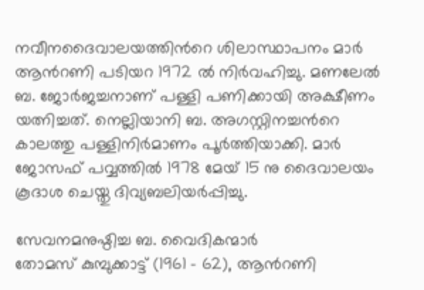നവീനദൈവാലയത്തിന്‍റെ ശിലാസ്ഥാപനം മാര്‍ ആന്‍റണി പടിയറ 1972 ല്‍ നിര്‍വഹിച്ചു. മണലേല്‍ ബ. ജോര്‍ജച്ചനാണ് പള്ളി പണിക്കായി അക്ഷീണം യത്നിച്ചത്. നെല്ലിയാനി ബ. അഗസ്റ്റിനച്ചന്‍റെ കാലത്തു പള്ളിനിര്‍മാണം പൂര്‍ത്തിയാക്കി. മാര്‍ ജോസഫ് പവ്വത്തില്‍ 1978 മേയ് 15 നു ദൈവാലയം കൂദാശ ചെയ്തു ദിവ്യബലിയര്‍പ്പിച്ചു.

സേവനമനുഷ്ഠിച്ച ബ. വൈദികന്മാര്‍
തോമസ് കുമ്പുക്കാട്ട് (1961 – 62), ആന്‍റണി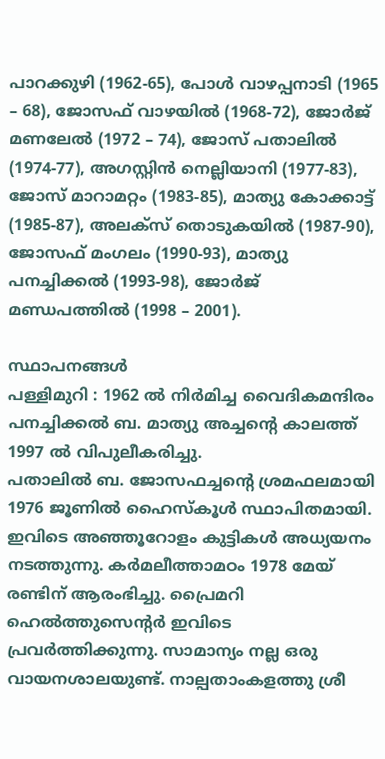പാറക്കുഴി (1962-65), പോള്‍ വാഴപ്പനാടി (1965 – 68), ജോസഫ് വാഴയില്‍ (1968-72), ജോര്‍ജ് മണലേല്‍ (1972 – 74), ജോസ് പതാലില്‍ (1974-77), അഗസ്റ്റിന്‍ നെല്ലിയാനി (1977-83), ജോസ് മാറാമറ്റം (1983-85), മാത്യു കോക്കാട്ട് (1985-87), അലക്സ് തൊടുകയില്‍ (1987-90), ജോസഫ് മംഗലം (1990-93), മാത്യു പനച്ചിക്കല്‍ (1993-98), ജോര്‍ജ് മണ്ഡപത്തില്‍ (1998 – 2001).

സ്ഥാപനങ്ങള്‍
പള്ളിമുറി : 1962 ല്‍ നിര്‍മിച്ച വൈദികമന്ദിരം പനച്ചിക്കല്‍ ബ. മാത്യു അച്ചന്‍റെ കാലത്ത് 1997 ല്‍ വിപുലീകരിച്ചു.
പതാലില്‍ ബ. ജോസഫച്ചന്‍റെ ശ്രമഫലമായി 1976 ജൂണില്‍ ഹൈസ്കൂള്‍ സ്ഥാപിതമായി. ഇവിടെ അഞ്ഞൂറോളം കുട്ടികള്‍ അധ്യയനം നടത്തുന്നു. കര്‍മലീത്താമഠം 1978 മേയ് രണ്ടിന് ആരംഭിച്ചു. പ്രൈമറി ഹെല്‍ത്തുസെന്‍റര്‍ ഇവിടെ പ്രവര്‍ത്തിക്കുന്നു. സാമാന്യം നല്ല ഒരു വായനശാലയുണ്ട്. നാല്പതാംകളത്തു ശ്രീ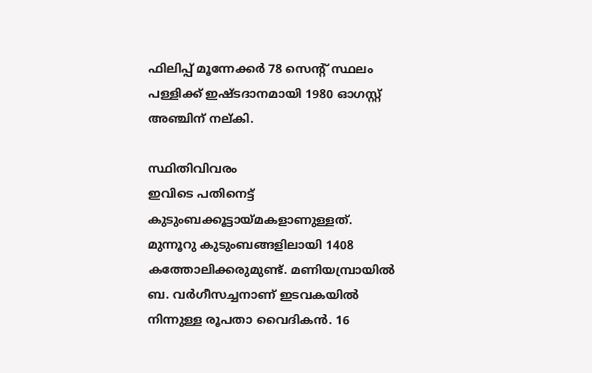ഫിലിപ്പ് മൂന്നേക്കര്‍ 78 സെന്‍റ് സ്ഥലം പള്ളിക്ക് ഇഷ്ടദാനമായി 1980 ഓഗസ്റ്റ് അഞ്ചിന് നല്കി.

സ്ഥിതിവിവരം
ഇവിടെ പതിനെട്ട് കുടുംബക്കൂട്ടായ്മകളാണുള്ളത്. മുന്നൂറു കുടുംബങ്ങളിലായി 1408 കത്തോലിക്കരുമുണ്ട്. മണിയമ്പ്രായില്‍ ബ. വര്‍ഗീസച്ചനാണ് ഇടവകയില്‍ നിന്നുള്ള രൂപതാ വൈദികന്‍. 16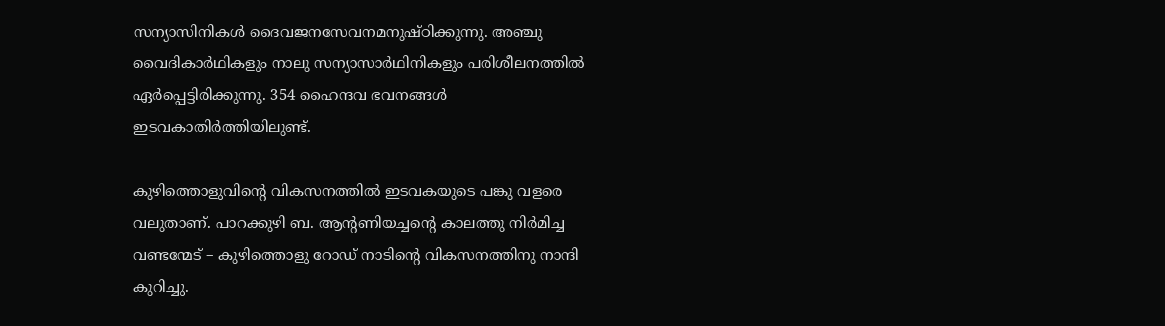സന്യാസിനികള്‍ ദൈവജനസേവനമനുഷ്ഠിക്കുന്നു. അഞ്ചു വൈദികാര്‍ഥികളും നാലു സന്യാസാര്‍ഥിനികളും പരിശീലനത്തില്‍ ഏര്‍പ്പെട്ടിരിക്കുന്നു. 354 ഹൈന്ദവ ഭവനങ്ങള്‍ ഇടവകാതിര്‍ത്തിയിലുണ്ട്.

കുഴിത്തൊളുവിന്‍റെ വികസനത്തില്‍ ഇടവകയുടെ പങ്കു വളരെ വലുതാണ്. പാറക്കുഴി ബ. ആന്‍റണിയച്ചന്‍റെ കാലത്തു നിര്‍മിച്ച വണ്ടന്മേട് – കുഴിത്തൊളു റോഡ് നാടിന്‍റെ വികസനത്തിനു നാന്ദി കുറിച്ചു.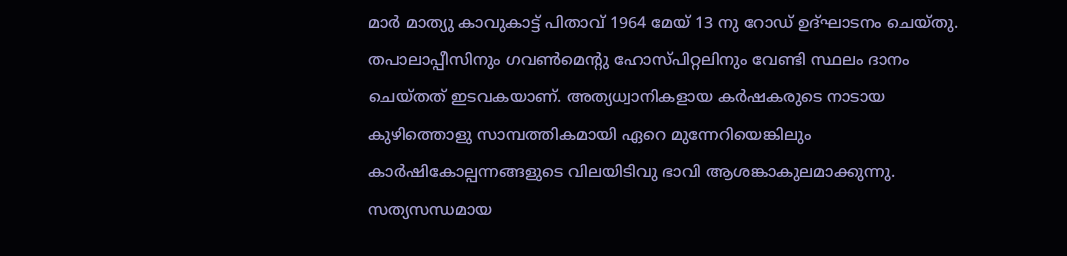മാര്‍ മാത്യു കാവുകാട്ട് പിതാവ് 1964 മേയ് 13 നു റോഡ് ഉദ്ഘാടനം ചെയ്തു. തപാലാപ്പീസിനും ഗവണ്‍മെന്‍റു ഹോസ്പിറ്റലിനും വേണ്ടി സ്ഥലം ദാനം ചെയ്തത് ഇടവകയാണ്. അത്യധ്വാനികളായ കര്‍ഷകരുടെ നാടായ കുഴിത്തൊളു സാമ്പത്തികമായി ഏറെ മുന്നേറിയെങ്കിലും കാര്‍ഷികോല്പന്നങ്ങളുടെ വിലയിടിവു ഭാവി ആശങ്കാകുലമാക്കുന്നു. സത്യസന്ധമായ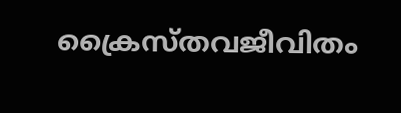ക്രൈസ്തവജീവിതം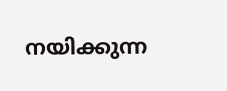നയിക്കുന്ന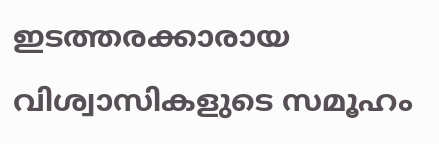ഇടത്തരക്കാരായ വിശ്വാസികളുടെ സമൂഹം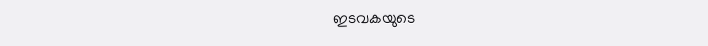ഇടവകയുടെ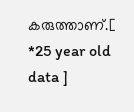കരുത്താണ്.[ *25 year old data ]